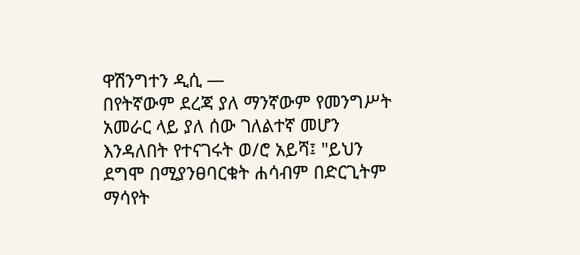ዋሽንግተን ዲሲ —
በየትኛውም ደረጃ ያለ ማንኛውም የመንግሥት አመራር ላይ ያለ ሰው ገለልተኛ መሆን እንዳለበት የተናገሩት ወ/ሮ አይሻ፤ "ይህን ደግሞ በሚያንፀባርቁት ሐሳብም በድርጊትም ማሳየት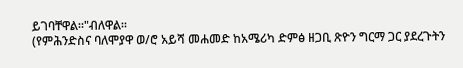ይገባቸዋል።"ብለዋል።
(የምሕንድስና ባለሞያዋ ወ/ሮ አይሻ መሐመድ ከአሜሪካ ድምፅ ዘጋቢ ጽዮን ግርማ ጋር ያደረጉትን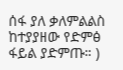ሰፋ ያለ ቃለምልልስ ከተያያዘው የድምፅ ፋይል ያድምጡ። )